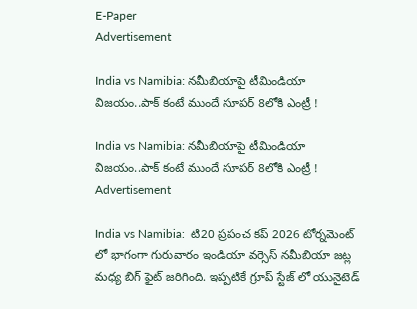E-Paper
Advertisement

India vs Namibia: న‌మీబియాపై టీమిండియా విజ‌యం..పాక్ కంటే ముందే సూప‌ర్ 8లోకి ఎంట్రీ !

India vs Namibia: న‌మీబియాపై టీమిండియా విజ‌యం..పాక్ కంటే ముందే సూప‌ర్ 8లోకి ఎంట్రీ !
Advertisement

India vs Namibia:  టి20 ప్రపంచ కప్ 2026 టోర్నమెంట్ లో భాగంగా గురువారం ఇండియా వర్సెస్ నమీబియా జట్ల మధ్య బిగ్ ఫైట్ జరిగింది. ఇప్పటికే గ్రూప్ స్టేజ్ లో యునైటెడ్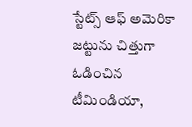స్టేట్స్ ఆఫ్ అమెరికా జట్టును చిత్తుగా ఓడించిన టీమిండియా,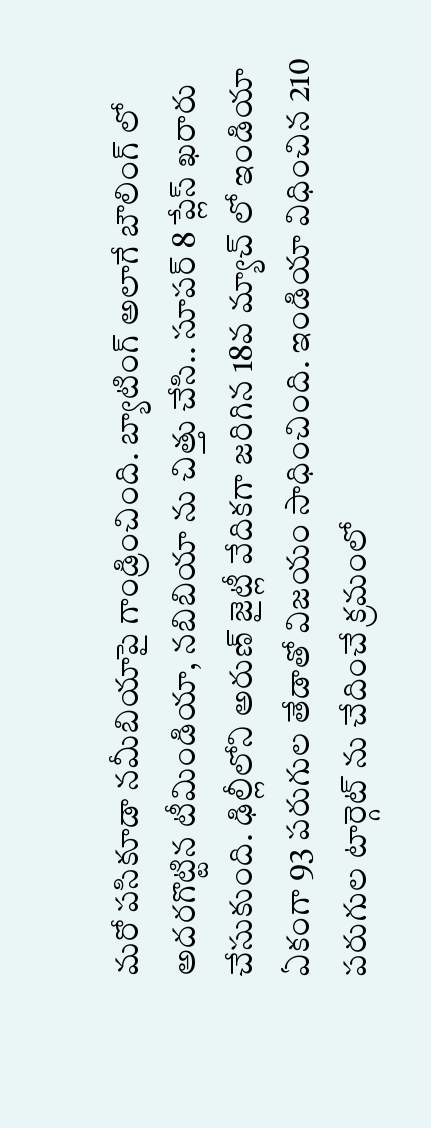మరో పసికూడా నమీబియాపై గాండ్రించింది. బ్యాటింగ్ అలాగే బౌలింగ్ లో అదరగొట్టిన టీమిండియా, నబిబియా ను చిత్తు చేసి.. సూపర్ 8 ప్లేస్ ఖరారు చేసుకుంది. ఢిల్లీలోని అరుణ్ జైట్లీ వేదికగా జరిగిన 18వ మ్యాచ్ లో ఇండియా ఏకంగా 93 పరుగుల తేడాతో విజయం సాధించింది. ఇండియా విధించిన 210 పరుగుల టార్గెట్ ను చేదించే క్రమంలో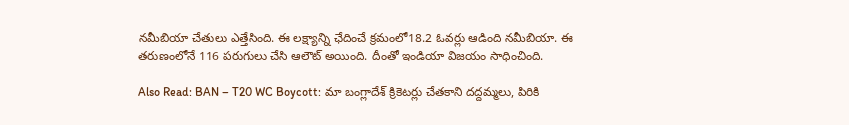నమీబియా చేతులు ఎత్తేసింది. ఈ ల‌క్ష్యాన్ని ఛేదించే క్ర‌మంలో18.2 ఓవ‌ర్లు ఆడింది న‌మీబియా. ఈ త‌రుణంలోనే 116 ప‌రుగులు చేసి ఆలౌట్ అయింది. దీంతో ఇండియా విజయం సాధించింది.

Also Read: BAN – T20 WC Boycott: మా బంగ్లాదేశ్ క్రికెట‌ర్లు చేత‌కాని ద‌ద్ద‌మ్మ‌లు, పిరికి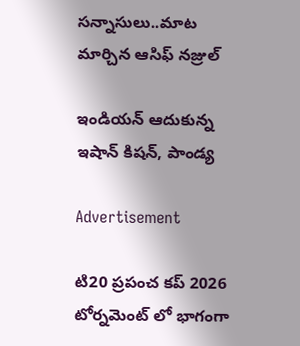స‌న్నాసులు..మాట మార్చిన ఆసిఫ్ నజ్రుల్

ఇండియన్ ఆదుకున్న ఇషాన్ కిషన్, పాండ్య

Advertisement

టి20 ప్రపంచ కప్ 2026 టోర్నమెంట్ లో భాగంగా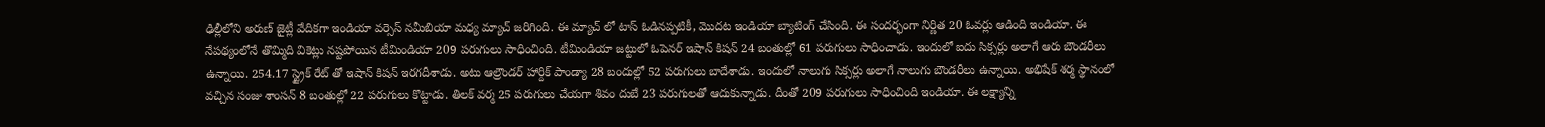ఢిల్లీలోని అరుణ్ జైట్లీ వేదికగా ఇండియా వర్సెస్ నమీబియా మధ్య మ్యాచ్ జరిగింది. ఈ మ్యాచ్ లో టాస్ ఓడినప్పటికీ, మొదట ఇండియా బ్యాటింగ్ చేసింది. ఈ సందర్భంగా నిర్ణిత 20 ఓవర్లు ఆడింది ఇండియా. ఈ నేపథ్యంలోనే తొమ్మిది వికెట్లు నష్టపోయిన టీమిండియా 209 పరుగులు సాధించింది. టీమిండియా జట్టులో ఓపెనర్ ఇషాన్ కిషన్ 24 బంతుల్లో 61 పరుగులు సాధించాడు. ఇందులో ఐదు సిక్సర్లు అలాగే ఆరు బౌండరీలు ఉన్నాయి. 254.17 స్ట్రైక్ రేట్ తో ఇషాన్ కిషన్ ఇరగదీశాడు. అటు ఆల్రౌండర్ హార్దిక్ పాండ్యా 28 బందుల్లో 52 పరుగులు బాదేశాడు. ఇందులో నాలుగు సిక్సర్లు అలాగే నాలుగు బౌండరీలు ఉన్నాయి. అభిషేక్ శర్మ స్థానంలో వచ్చిన సంజు శాంసన్ 8 బంతుల్లో 22 పరుగులు కొట్టాడు. తిలక్ వర్మ 25 పరుగులు చేయగా శివం దుబే 23 పరుగులతో ఆదుకున్నాడు. దీంతో 209 పరుగులు సాధించింది ఇండియా. ఈ ల‌క్ష్యాన్ని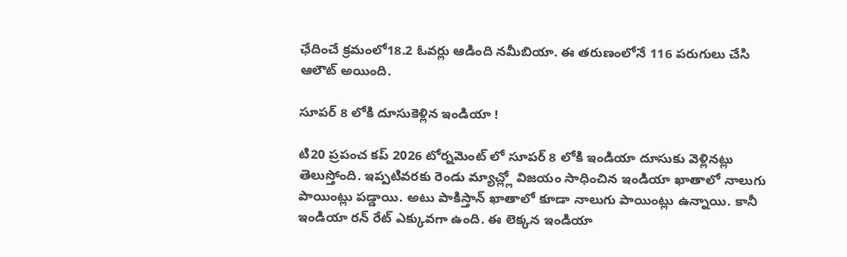ఛేదించే క్ర‌మంలో18.2 ఓవ‌ర్లు ఆడింది న‌మీబియా. ఈ త‌రుణంలోనే 116 ప‌రుగులు చేసి ఆలౌట్ అయింది.

సూపర్ 8 లోకి దూసుకెళ్లిన ఇండియా !

టి20 ప్రపంచ కప్ 2026 టోర్నమెంట్ లో సూపర్ 8 లోకి ఇండియా దూసుకు వెళ్లినట్లు తెలుస్తోంది. ఇప్పటివరకు రెండు మ్యాచ్ల్లో విజయం సాధించిన ఇండియా ఖాతాలో నాలుగు పాయింట్లు పడ్డాయి. అటు పాకిస్తాన్ ఖాతాలో కూడా నాలుగు పాయింట్లు ఉన్నాయి. కానీ ఇండియా రన్ రేట్ ఎక్కువగా ఉంది. ఈ లెక్కన ఇండియా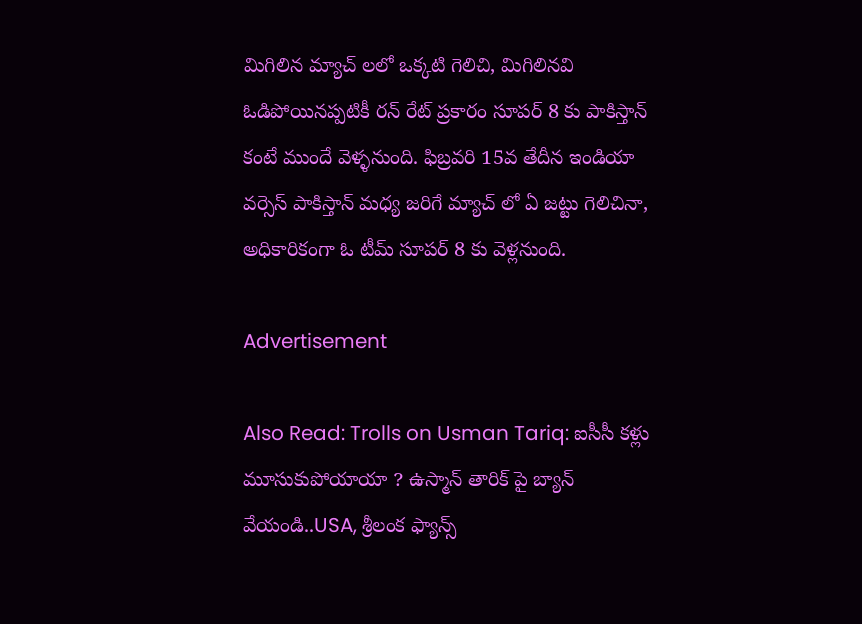మిగిలిన మ్యాచ్ లలో ఒక్క‌టి గెలిచి, మిగిలినవి  ఓడిపోయినప్పటికీ రన్ రేట్ ప్రకారం సూపర్ 8 కు పాకిస్తాన్ కంటే ముందే వెళ్ళనుంది. ఫిబ్ర‌వ‌రి 15వ తేదీన ఇండియా వ‌ర్సెస్ పాకిస్తాన్ మ‌ధ్య జ‌రిగే మ్యాచ్ లో ఏ జ‌ట్టు గెలిచినా, అధికారికంగా ఓ టీమ్ సూప‌ర్ 8 కు వెళ్ల‌నుంది.

Advertisement

Also Read: Trolls on Usman Tariq: ఐసీసీ కళ్లు మూసుకుపోయాయా ? ఉస్మాన్ తారిక్ పై బ్యాన్ వేయండి..USA, శ్రీలంక ఫ్యాన్స్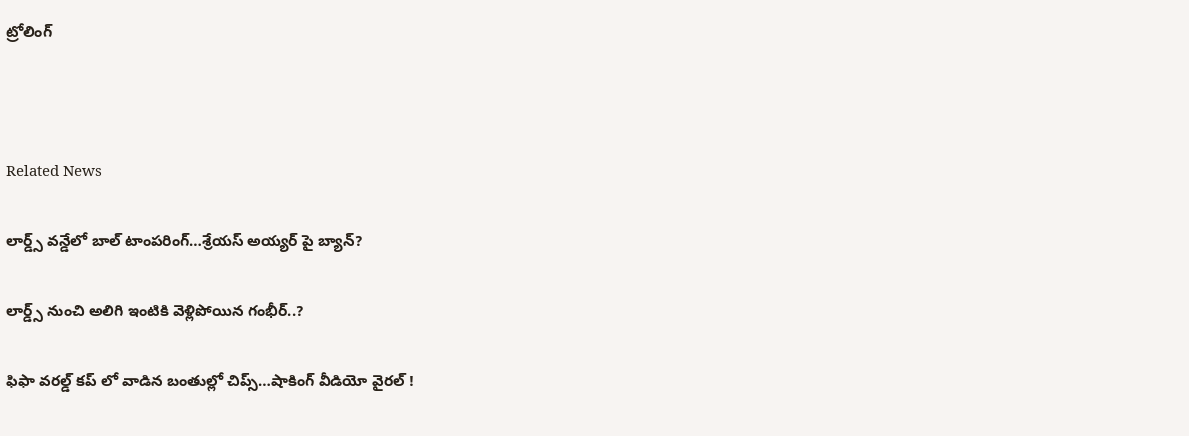ట్రోలింగ్‌



Related News

లార్డ్స్ వన్డేలో బాల్ టాంపరింగ్…శ్రేయస్ అయ్యర్ పై బ్యాన్?

లార్డ్స్ నుంచి అలిగి ఇంటికి వెళ్లిపోయిన గంభీర్..?

ఫిఫా వ‌ర‌ల్డ్ క‌ప్ లో వాడిన‌ బంతుల్లో చిప్స్…షాకింగ్ వీడియో వైర‌ల్ !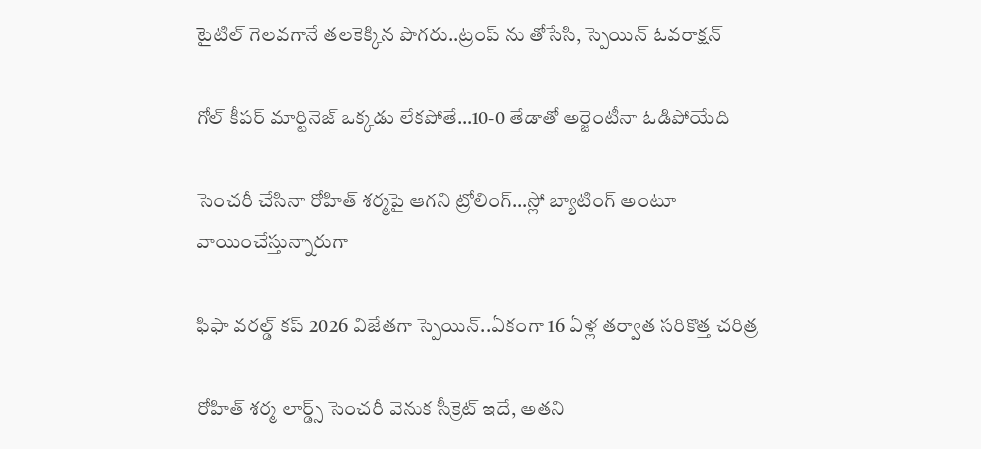టైటిల్ గెల‌వ‌గానే త‌ల‌కెక్కిన పొగ‌రు..ట్రంప్ ను తోసేసి, స్పెయిన్ ఓవ‌రాక్ష‌న్‌

గోల్ కీపర్ మార్టినెజ్ ఒక్క‌డు లేక‌పోతే…10-0 తేడాతో అర్జెంటీనా ఓడిపోయేది

సెంచ‌రీ చేసినా రోహిత్ శ‌ర్మ‌పై ఆగ‌ని ట్రోలింగ్…స్లో బ్యాటింగ్ అంటూ వాయించేస్తున్నారుగా

ఫిఫా వ‌ర‌ల్డ్ క‌ప్ 2026 విజేతగా స్పెయిన్‌..ఏకంగా 16 ఏళ్ల త‌ర్వాత స‌రికొత్త చ‌రిత్ర‌

రోహిత్ శ‌ర్మ లార్డ్స్ సెంచ‌రీ వెనుక సీక్రెట్ ఇదే, అత‌ని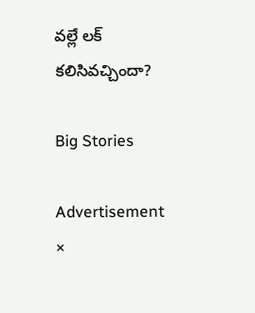వ‌ల్లే ల‌క్ క‌లిసివ‌చ్చిందా?

Big Stories

Advertisement
×